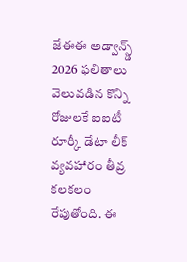జేఈఈ అడ్వాన్స్డ్ 2026 ఫలితాలు వెలువడిన కొన్ని రోజులకే ఐఐటీ రూర్కీ డేటా లీక్ వ్యవహారం తీవ్ర కలకలం రేపుతోంది. ఈ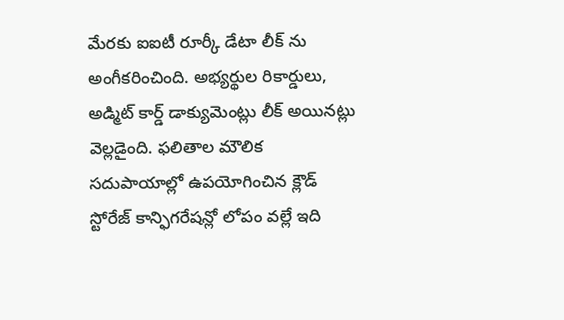మేరకు ఐఐటీ రూర్కీ డేటా లీక్ ను అంగీకరించింది. అభ్యర్థుల రికార్డులు, అడ్మిట్ కార్డ్ డాక్యుమెంట్లు లీక్ అయినట్లు వెల్లడైంది. ఫలితాల మౌలిక సదుపాయాల్లో ఉపయోగించిన క్లౌడ్ స్టోరేజ్ కాన్ఫిగరేషన్లో లోపం వల్లే ఇది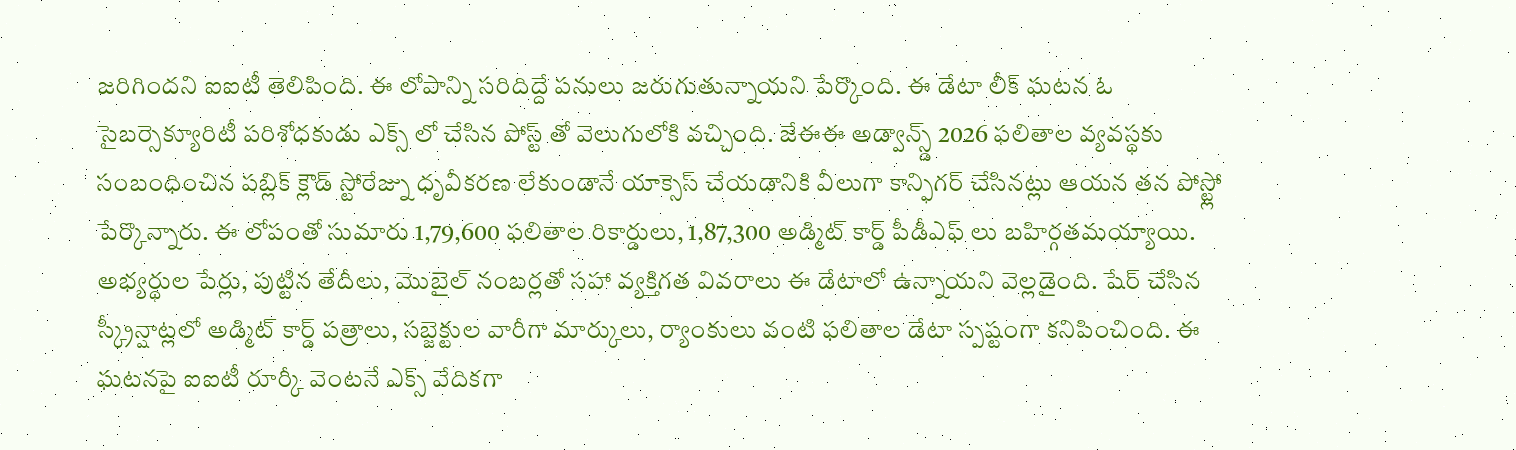జరిగిందని ఐఐటీ తెలిపింది. ఈ లోపాన్ని సరిదిద్దే పనులు జరుగుతున్నాయని పేర్కొంది. ఈ డేటా లీక్ ఘటన ఓ సైబర్సెక్యూరిటీ పరిశోధకుడు ఎక్స్ లో చేసిన పోస్ట్ తో వెలుగులోకి వచ్చింది. జేఈఈ అడ్వాన్స్డ్ 2026 ఫలితాల వ్యవస్థకు సంబంధించిన పబ్లిక్ క్లౌడ్ స్టోరేజ్ను ధృవీకరణ లేకుండానే యాక్సెస్ చేయడానికి వీలుగా కాన్ఫిగర్ చేసినట్లు ఆయన తన పోస్ట్లో పేర్కొన్నారు. ఈ లోపంతో సుమారు 1,79,600 ఫలితాల రికార్డులు, 1,87,300 అడ్మిట్ కార్డ్ పీడీఎఫ్ లు బహిర్గతమయ్యాయి. అభ్యర్థుల పేర్లు, పుట్టిన తేదీలు, మొబైల్ నంబర్లతో సహా వ్యక్తిగత వివరాలు ఈ డేటాలో ఉన్నాయని వెల్లడైంది. షేర్ చేసిన స్క్రీన్షాట్లలో అడ్మిట్ కార్డ్ పత్రాలు, సబ్జెక్టుల వారీగా మార్కులు, ర్యాంకులు వంటి ఫలితాల డేటా స్పష్టంగా కనిపించింది. ఈ ఘటనపై ఐఐటీ రూర్కీ వెంటనే ఎక్స్ వేదికగా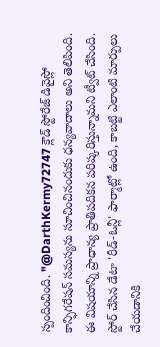స్పందించింది. "@DarthKermy72747 క్లౌడ్ స్టోరేజ్ డివైస్లో కాన్ఫిగరేషన్ సమస్యను సూచించినందుకు ధన్యవాదాలు అని తెలిపింది. ఈ విషయాన్ని ప్రాధాన్య ప్రాతిపదికన పరిష్కరిస్తున్నామని ట్వీట్ చేసింది. స్టోర్ చేసిన డేటా 'రీడ్-ఓన్లీ' ఫార్మాట్లో ఉంది, కాబట్టి ఎలాంటి మార్పులు చేయడానికి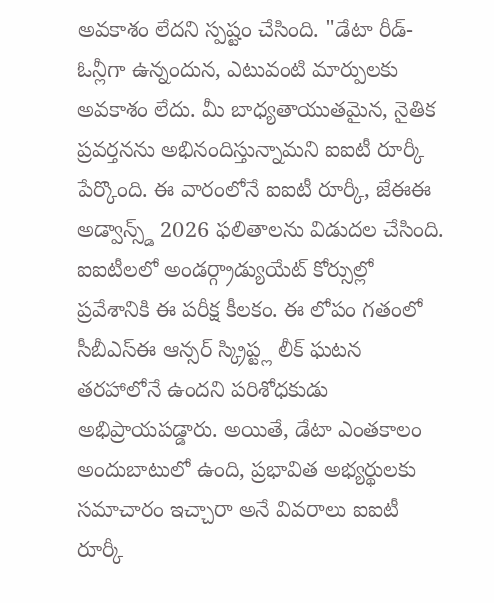అవకాశం లేదని స్పష్టం చేసింది. "డేటా రీడ్-ఓన్లీగా ఉన్నందున, ఎటువంటి మార్పులకు అవకాశం లేదు. మీ బాధ్యతాయుతమైన, నైతిక ప్రవర్తనను అభినందిస్తున్నామని ఐఐటీ రూర్కీ పేర్కొంది. ఈ వారంలోనే ఐఐటీ రూర్కీ, జేఈఈ అడ్వాన్స్డ్ 2026 ఫలితాలను విడుదల చేసింది. ఐఐటీలలో అండర్గ్రాడ్యుయేట్ కోర్సుల్లో ప్రవేశానికి ఈ పరీక్ష కీలకం. ఈ లోపం గతంలో సీబీఎస్ఈ ఆన్సర్ స్క్రిప్ట్ల లీక్ ఘటన తరహాలోనే ఉందని పరిశోధకుడు అభిప్రాయపడ్డారు. అయితే, డేటా ఎంతకాలం అందుబాటులో ఉంది, ప్రభావిత అభ్యర్థులకు సమాచారం ఇచ్చారా అనే వివరాలు ఐఐటీ రూర్కీ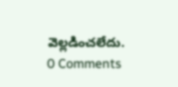వెల్లడించలేదు.
0 Comments